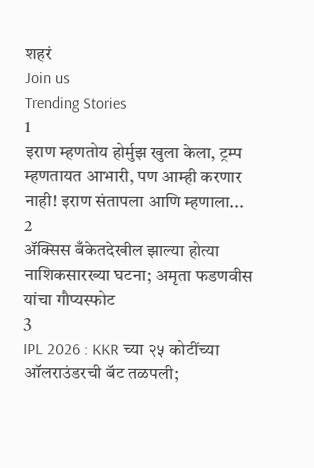शहरं
Join us
Trending Stories
1
इराण म्हणतोय होर्मुझ खुला केला, ट्रम्प म्हणतायत आभारी, पण आम्ही करणार नाही! इराण संतापला आणि म्हणाला...
2
ॲक्सिस बँकेतदेखील झाल्या होत्या नाशिकसारख्या घटना; अमृता फडणवीस यांचा गौप्यस्फोट
3
IPL 2026 : KKR च्या २५ कोटींच्या ऑलराउंडरची बॅट तळपली;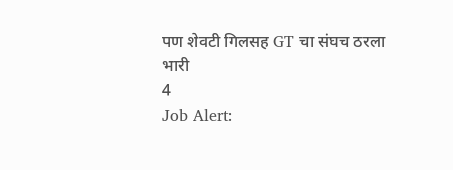पण शेवटी गिलसह GT चा संघच ठरला भारी
4
Job Alert: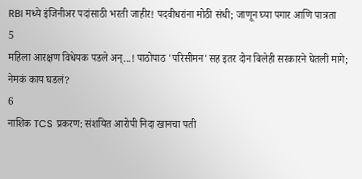RBI मध्ये इंजिनीअर पदांसाठी भरती जाहीर! पदवीधरांना मोठी संधी; जाणून घ्या पगार आणि पात्रता
5
महिला आरक्षण विधेयक पडले अन्...! पाठोपाठ 'परिसीमन'सह इतर दोन बिलेही सरकारने घेतली मागे; नेमकं काय घडलं?
6
नाशिक TCS प्रकरण: संशयित आरोपी निदा खानचा पती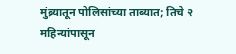मुंब्र्यातून पोलिसांच्या ताब्यात; तिचे २ महिन्यांपासून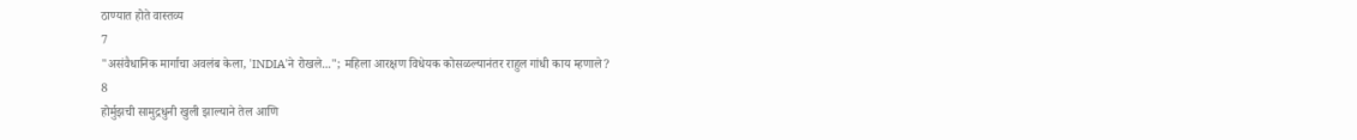ठाण्यात होते वास्तव्य
7
"असंवैधानिक मार्गाचा अवलंब केला, 'INDIA'ने रोखले..."; महिला आरक्षण विधेयक कोसळल्यानंतर राहुल गांधी काय म्हणाले?
8
होर्मुझची सामुद्रधुनी खुली झाल्याने तेल आणि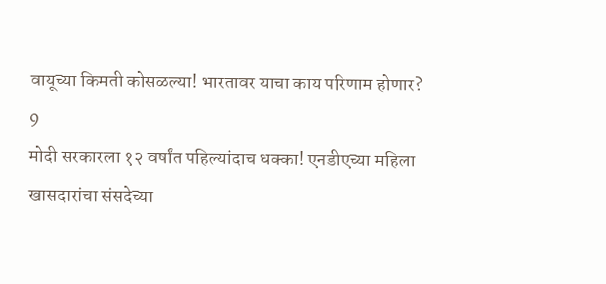वायूच्या किमती कोसळल्या! भारतावर याचा काय परिणाम होणार?
9
मोदी सरकारला १२ वर्षांत पहिल्यांदाच धक्का! एनडीएच्या महिला खासदारांचा संसदेच्या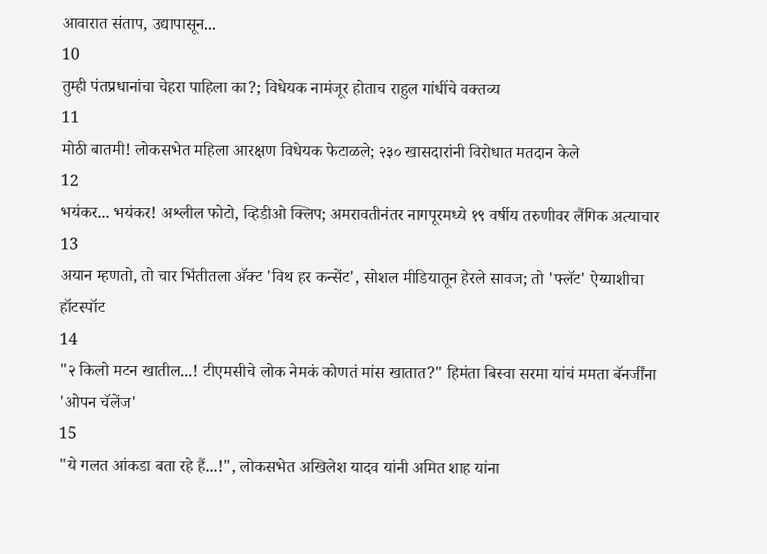आवारात संताप, उद्यापासून...
10
तुम्ही पंतप्रधानांचा चेहरा पाहिला का?; विधेयक नामंजूर होताच राहुल गांधींचे वक्तव्य
11
मोठी बातमी! लोकसभेत महिला आरक्षण विधेयक फेटाळले; २३० खासदारांनी विरोधात मतदान केले
12
भयंकर... भयंकर! अश्लील फोटो, व्हिडीओ क्लिप; अमरावतीनंतर नागपूरमध्ये १९ वर्षीय तरुणीवर लैंगिक अत्याचार
13
अयान म्हणतो, तो चार भिंतीतला अ‍ॅक्ट 'विथ हर कन्सेंट', सोशल मीडियातून हेरले सावज; तो 'फ्लॅट' ऐय्याशीचा हॉटस्पॉट
14
"२ किलो मटन खातील...! टीएमसीचे लोक नेमकं कोणतं मांस खातात?" हिमंता बिस्वा सरमा यांचं ममता बॅनर्जींना 'ओपन चॅलेंज'
15
"ये गलत आंकडा बता रहे हैं...!", लोकसभेत अखिलेश यादव यांनी अमित शाह यांना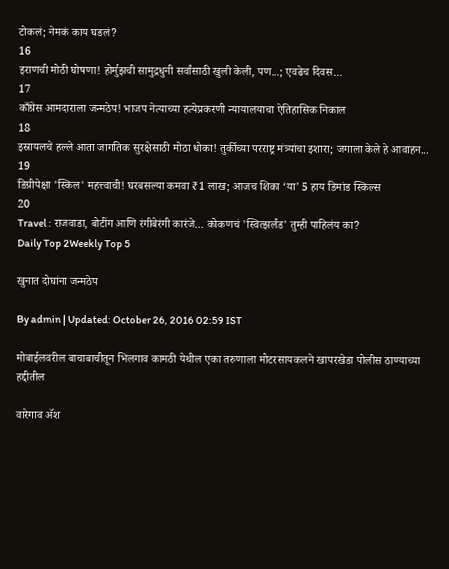टोकलं; नेमकं काय घडलं?
16
इराणची मोठी घोषणा! होर्मुझची सामुद्रधुनी सर्वांसाठी खुली केली, पण...; एवढेच दिवस...
17
काँग्रेस आमदाराला जन्मठेप! भाजप नेत्याच्या हत्येप्रकरणी न्यायालयाचा ऐतिहासिक निकाल
18
इस्रायलचे हल्ले आता जागतिक सुरक्षेसाठी मोठा धोका! तुर्कीच्या परराष्ट्र मंत्र्यांचा इशारा; जगाला केले हे आवाहन...
19
डिग्रीपेक्षा 'स्किल' महत्त्वाची! घरबसल्या कमवा ₹1 लाख; आजच शिका ‘या’ 5 हाय डिमांड स्किल्स
20
Travel : राजवाडा, बोटींग आणि रंगीबेरंगी कारंजे… कोकणचं 'स्वित्झर्लंड' तुम्ही पाहिलंय का?
Daily Top 2Weekly Top 5

खुनात दोघांना जन्मठेप

By admin | Updated: October 26, 2016 02:59 IST

मोबाईलवरील बाचाबाचीतून भिलगाव कामठी येथील एका तरुणाला मोटरसायकलने खापरखेडा पोलीस ठाण्याच्या हद्दीतील

वारेगाव अ‍ॅश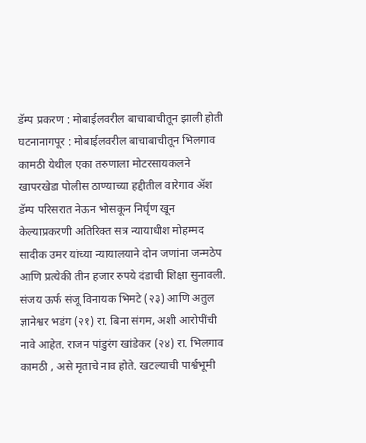डॅम्प प्रकरण : मोबाईलवरील बाचाबाचीतून झाली होती घटनानागपूर : मोबाईलवरील बाचाबाचीतून भिलगाव कामठी येथील एका तरुणाला मोटरसायकलने खापरखेडा पोलीस ठाण्याच्या हद्दीतील वारेगाव अ‍ॅश डॅम्प परिसरात नेऊन भोसकून निर्घृण खून केल्याप्रकरणी अतिरिक्त सत्र न्यायाधीश मोहम्मद सादीक उमर यांच्या न्यायालयाने दोन जणांना जन्मठेप आणि प्रत्येकी तीन हजार रुपये दंडाची शिक्षा सुनावली. संजय ऊर्फ संजू विनायक भिमटे (२३) आणि अतुल ज्ञानेश्वर भडंग (२१) रा. बिना संगम, अशी आरोपींची नावे आहेत. राजन पांडुरंग खांडेकर (२४) रा. भिलगाव कामठी , असे मृताचे नाव होते. खटल्याची पार्श्वभूमी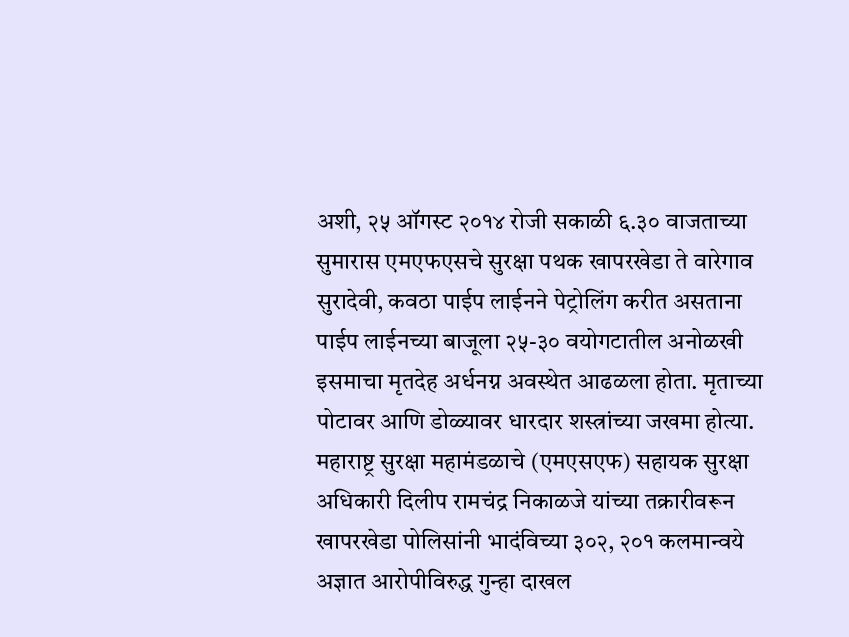अशी, २५ ऑगस्ट २०१४ रोजी सकाळी ६.३० वाजताच्या सुमारास एमएफएसचे सुरक्षा पथक खापरखेडा ते वारेगाव सुरादेवी, कवठा पाईप लाईनने पेट्रोलिंग करीत असताना पाईप लाईनच्या बाजूला २५-३० वयोगटातील अनोळखी इसमाचा मृतदेह अर्धनग्न अवस्थेत आढळला होता. मृताच्या पोटावर आणि डोळ्यावर धारदार शस्त्रांच्या जखमा होत्या. महाराष्ट्र सुरक्षा महामंडळाचे (एमएसएफ) सहायक सुरक्षा अधिकारी दिलीप रामचंद्र निकाळजे यांच्या तक्रारीवरून खापरखेडा पोलिसांनी भादंविच्या ३०२, २०१ कलमान्वये अज्ञात आरोपीविरुद्ध गुन्हा दाखल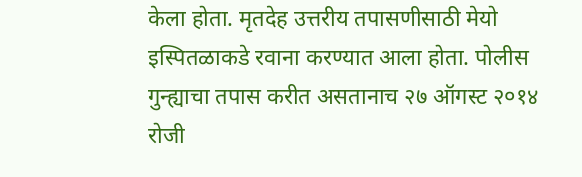केला होता. मृतदेह उत्तरीय तपासणीसाठी मेयो इस्पितळाकडे रवाना करण्यात आला होता. पोलीस गुन्ह्याचा तपास करीत असतानाच २७ ऑगस्ट २०१४ रोजी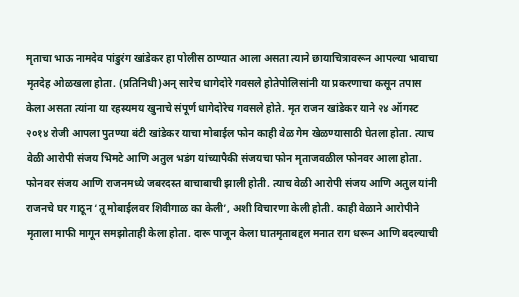मृताचा भाऊ नामदेव पांडुरंग खांडेकर हा पोलीस ठाण्यात आला असता त्याने छायाचित्रावरून आपल्या भावाचा मृतदेह ओळखला होता. (प्रतिनिधी)अन् सारेच धागेदोरे गवसले होतेपोलिसांनी या प्रकरणाचा कसून तपास केला असता त्यांना या रहस्यमय खुनाचे संपूर्ण धागेदोरेच गवसले होते. मृत राजन खांडेकर याने २४ ऑगस्ट २०१४ रोजी आपला पुतण्या बंटी खांडेकर याचा मोबाईल फोन काही वेळ गेम खेळण्यासाठी घेतला होता. त्याच वेळी आरोपी संजय भिमटे आणि अतुल भडंग यांच्यापैकी संजयचा फोन मृताजवळील फोनवर आला होता. फोनवर संजय आणि राजनमध्ये जबरदस्त बाचाबाची झाली होती. त्याच वेळी आरोपी संजय आणि अतुल यांनी राजनचे घर गाठून ‘तू मोबाईलवर शिवीगाळ का केली’, अशी विचारणा केली होती. काही वेळाने आरोपीने मृताला माफी मागून समझोताही केला होता. दारू पाजून केला घातमृताबद्दल मनात राग धरून आणि बदल्याची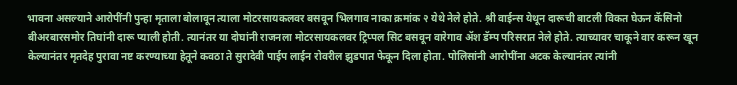भावना असल्याने आरोपींनी पुन्हा मृताला बोलावून त्याला मोटरसायकलवर बसवून भिलगाव नाका क्रमांक २ येथे नेले होते. श्री वाईन्स येथून दारूची बाटली विकत घेऊन कॅसिनो बीअरबारसमोर तिघांनी दारू प्याली होती. त्यानंतर या दोघांनी राजनला मोटरसायकलवर ट्रिप्पल सिट बसवून वारेगाव अ‍ॅश डॅम्प परिसरात नेले होते. त्याच्यावर चाकूने वार करून खून केल्यानंतर मृतदेह पुरावा नष्ट करण्याच्या हेतूने कवठा ते सुरादेवी पाईप लाईन रोवरील झुडपात फेकून दिला होता. पोलिसांनी आरोपींना अटक केल्यानंतर त्यांनी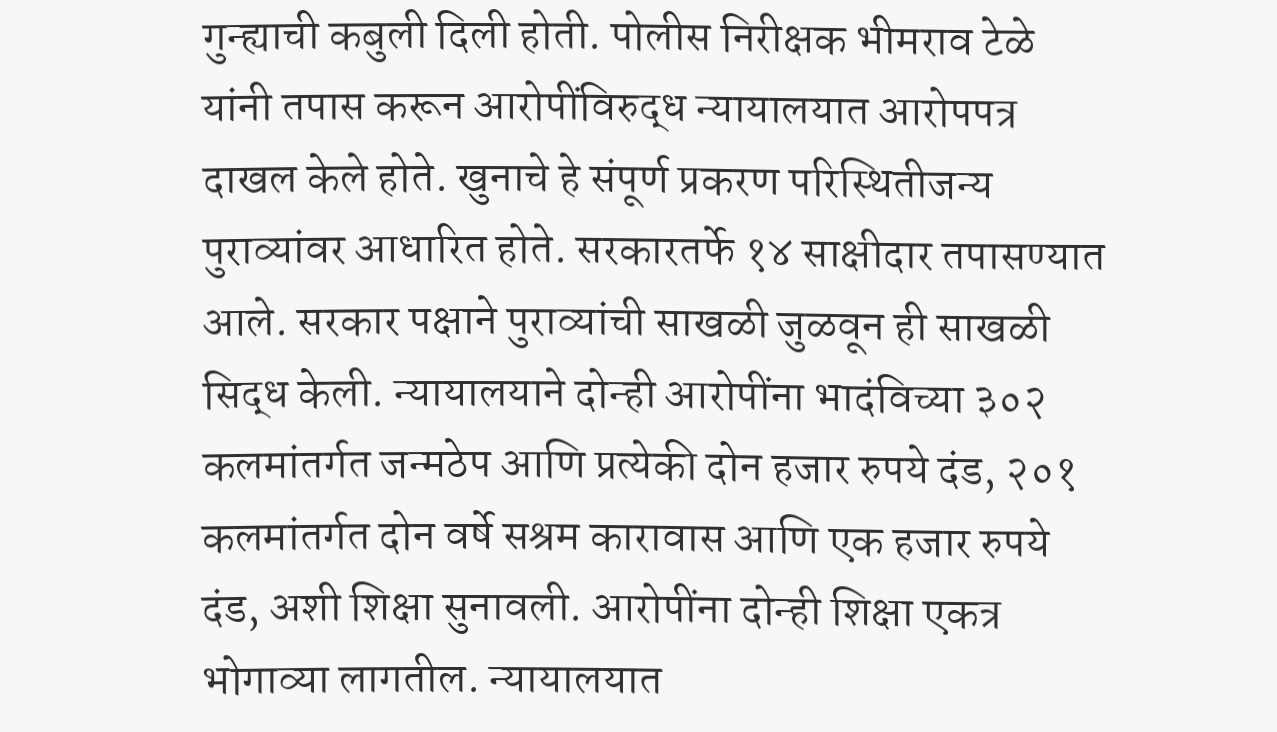गुन्ह्याची कबुली दिली होती. पोलीस निरीक्षक भीमराव टेळे यांनी तपास करून आरोपींविरुद्ध न्यायालयात आरोपपत्र दाखल केले होते. खुनाचे हे संपूर्ण प्रकरण परिस्थितीजन्य पुराव्यांवर आधारित होते. सरकारतर्फे १४ साक्षीदार तपासण्यात आले. सरकार पक्षाने पुराव्यांची साखळी जुळवून ही साखळी सिद्ध केली. न्यायालयाने दोन्ही आरोपींना भादंविच्या ३०२ कलमांतर्गत जन्मठेप आणि प्रत्येकी दोन हजार रुपये दंड, २०१ कलमांतर्गत दोन वर्षे सश्रम कारावास आणि एक हजार रुपये दंड, अशी शिक्षा सुनावली. आरोपींना दोन्ही शिक्षा एकत्र भोगाव्या लागतील. न्यायालयात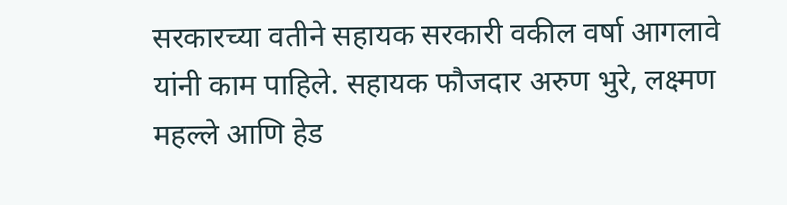सरकारच्या वतीने सहायक सरकारी वकील वर्षा आगलावे यांनी काम पाहिले. सहायक फौजदार अरुण भुरे, लक्ष्मण महल्ले आणि हेड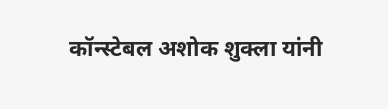कॉन्स्टेबल अशोक शुक्ला यांनी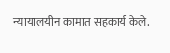न्यायालयीन कामात सहकार्य केले.